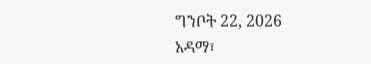ግንቦት 22, 2026
አዳማ፣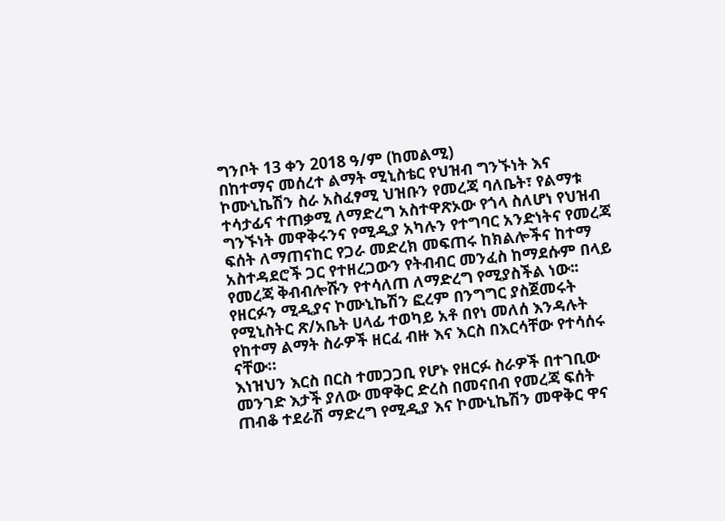ግንቦት 13 ቀን 2018 ዓ/ም (ከመልሚ)
በከተማና መሰረተ ልማት ሚኒስቴር የህዝብ ግንኙነት እና ኮሙኒኬሽን ስራ አስፈፃሚ ህዝቡን የመረጃ ባለቤት፣ የልማቱ ተሳታፊና ተጠቃሚ ለማድረግ አስተዋጽኦው የጎላ ስለሆነ የህዝብ ግንኙነት መዋቅሩንና የሚዲያ አካሉን የተግባር አንድነትና የመረጃ ፍሰት ለማጠናከር የጋራ መድረክ መፍጠሩ ከክልሎችና ከተማ አስተዳደሮች ጋር የተዘረጋውን የትብብር መንፈስ ከማደሱም በላይ የመረጃ ቅብብሎሹን የተሳለጠ ለማድረግ የሚያስችል ነው፡፡
የዘርፉን ሚዲያና ኮሙኒኬሽን ፎረም በንግግር ያስጀመሩት የሚኒስትር ጽ/አቤት ሀላፊ ተወካይ አቶ በየነ መለሰ እንዳሉት የከተማ ልማት ስራዎች ዘርፈ ብዙ እና እርስ በእርሳቸው የተሳሰሩ ናቸው።
እነዝህን እርስ በርስ ተመጋጋቢ የሆኑ የዘርፉ ስራዎች በተገቢው መንገድ እታች ያለው መዋቅር ድረስ በመናበብ የመረጃ ፍሰት ጠብቆ ተደራሽ ማድረግ የሚዲያ እና ኮሙኒኬሽን መዋቅር ዋና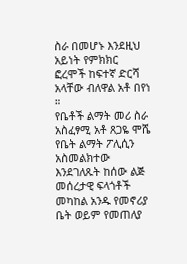ስራ በመሆኑ እንደዚህ አይነት የምክክር ፎረሞች ከፍተኛ ድርሻ አላቸው ብለዋል አቶ በየነ ።
የቤቶች ልማት መሪ ስራ አስፈፃሚ አቶ ጸጋዬ ሞሼ የቤት ልማት ፖሊሲን አስመልክተው እንደገለጹት ከሰው ልጅ መሰረታዊ ፍላጎቶች መካከል አንዱ የመኖሪያ ቤት ወይም የመጠለያ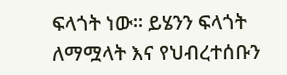ፍላጎት ነው። ይሄንን ፍላጎት ለማሟላት እና የህብረተሰቡን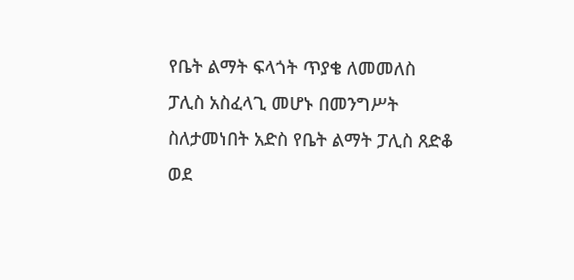የቤት ልማት ፍላጎት ጥያቄ ለመመለስ ፓሊስ አስፈላጊ መሆኑ በመንግሥት ስለታመነበት አድስ የቤት ልማት ፓሊስ ጸድቆ ወደ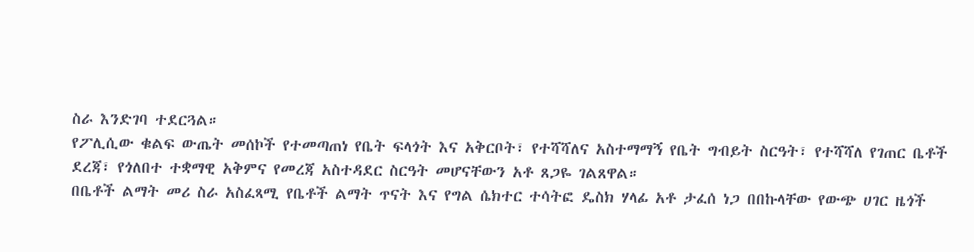ስራ እንድገባ ተደርጓል።
የፖሊሲው ቁልፍ ውጤት መሰኮች የተመጣጠነ የቤት ፍላጎት እና አቅርቦት፣ የተሻሻለና አስተማማኝ የቤት ግብይት ስርዓት፣ የተሻሻለ የገጠር ቤቶች ደረጃ፣ የጎለበተ ተቋማዊ አቅምና የመረጃ አስተዳደር ስርዓት መሆናቸውን አቶ ጸጋዬ ገልጸዋል።
በቤቶች ልማት መሪ ስራ አስፈጻሚ የቤቶች ልማት ጥናት እና የግል ሴክተር ተሳትፎ ዴስክ ሃላፊ አቶ ታፈሰ ነጋ በበኩላቸው የውጭ ሀገር ዜጎች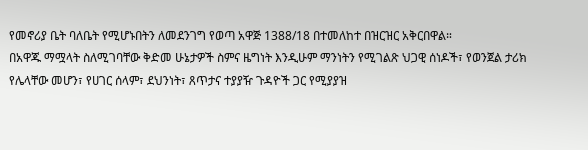የመኖሪያ ቤት ባለቤት የሚሆኑበትን ለመደንገግ የወጣ አዋጅ 1388/18 በተመለከተ በዝርዝር አቅርበዋል።
በአዋጁ ማሟላት ስለሚገባቸው ቅድመ ሁኔታዎች ስምና ዜግነት እንዲሁም ማንነትን የሚገልጽ ህጋዊ ሰነዶች፣ የወንጀል ታሪክ የሌላቸው መሆን፣ የሀገር ሰላም፣ ደህንነት፣ ጸጥታና ተያያዥ ጉዳዮች ጋር የሚያያዝ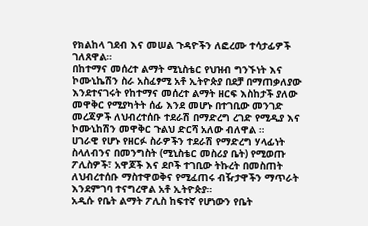የክልከላ ገደብ እና መሠል ጉዳዮችን ለፎረሙ ተሳታፊዎች ገለጸዋል።
በከተማና መሰረተ ልማት ሚኒስቴር የህዝብ ግንኙነት እና ኮሙኒኬሽን ስራ አስፈፃሚ አቶ ኢትዮጵያ በደቻ በማጠቃለያው እንደተናገሩት የከተማና መሰረተ ልማት ዘርፍ እስከታች ያለው መዋቅር የሚያካትት ሰፊ እንደ መሆኑ በተገቢው መንገድ መረጃዎች ለህብረተሰቡ ተደራሽ በማድረግ ረገድ የሚዲያ እና ኮሙኒከሽን መዋቅር ጉልህ ድርሻ አለው ብለዋል ።
ሀገራዊ የሆኑ የዘርፉ ስራዎችን ተደራሽ የማድረግ ሃላፊነት ስላለብንና በመንግስት (ሚኒስቴር መስሪያ ቤት) የሚወጡ ፖሊስዎች፣ አዋጆች እና ደቦች ተገቢው ትኩረት በመስጠት ለህብረተሰቡ ማስተዋወቅና የሚፈጠሩ ብዥታዋችን ማጥራት እንደምገባ ተናግረዋል አቶ ኢትዮጵያ።
አዲሱ የቤት ልማት ፖሊስ ከፍተኛ የሆነውን የቤት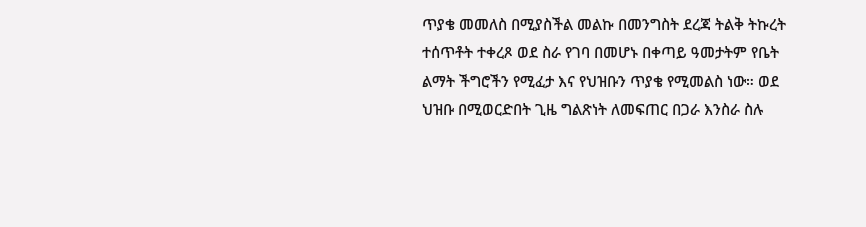ጥያቄ መመለስ በሚያስችል መልኩ በመንግስት ደረጃ ትልቅ ትኩረት ተሰጥቶት ተቀረጾ ወደ ስራ የገባ በመሆኑ በቀጣይ ዓመታትም የቤት ልማት ችግሮችን የሚፈታ እና የህዝቡን ጥያቄ የሚመልስ ነው። ወደ ህዝቡ በሚወርድበት ጊዜ ግልጽነት ለመፍጠር በጋራ እንስራ ስሉ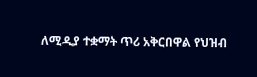ለሚዲያ ተቋማት ጥሪ አቅርበዋል የህዝብ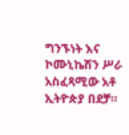ግንኙነት እና ኮሙኒኬሽን ሥራ አስፈጻሚው አቶ ኢትዮጵያ በደቻ።